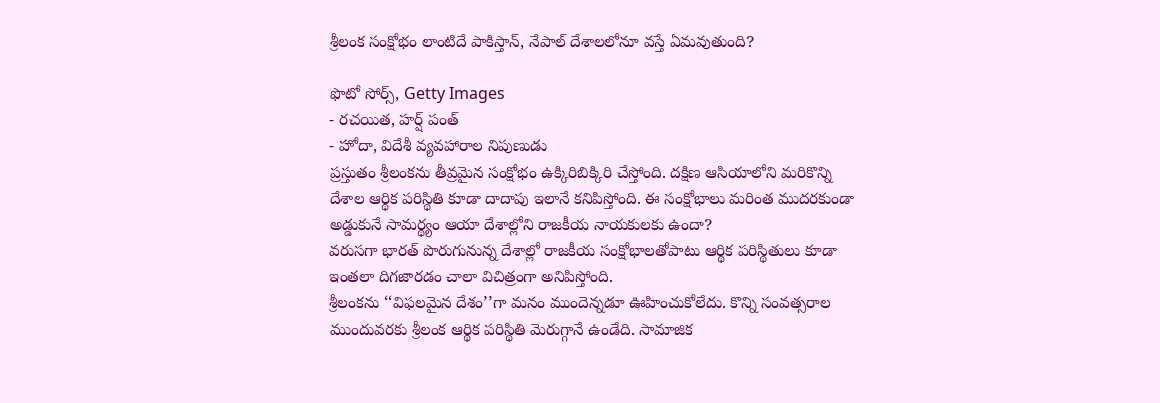శ్రీలంక సంక్షోభం లాంటిదే పాకిస్తాన్, నేపాల్ దేశాలలోనూ వస్తే ఏమవుతుంది?

ఫొటో సోర్స్, Getty Images
- రచయిత, హర్ష్ పంత్
- హోదా, విదేశీ వ్యవహారాల నిపుణుడు
ప్రస్తుతం శ్రీలంకను తీవ్రమైన సంక్షోభం ఉక్కిరిబిక్కిరి చేస్తోంది. దక్షిణ ఆసియాలోని మరికొన్ని దేశాల ఆర్థిక పరిస్థితి కూడా దాదాపు ఇలానే కనిపిస్తోంది. ఈ సంక్షోభాలు మరింత ముదరకుండా అడ్డుకునే సామర్థ్యం ఆయా దేశాల్లోని రాజకీయ నాయకులకు ఉందా?
వరుసగా భారత్ పొరుగునున్న దేశాల్లో రాజకీయ సంక్షోభాలతోపాటు ఆర్థిక పరిస్థితులు కూడా ఇంతలా దిగజారడం చాలా విచిత్రంగా అనిపిస్తోంది.
శ్రీలంకను ‘‘విఫలమైన దేశం’’గా మనం ముందెన్నడూ ఊహించుకోలేదు. కొన్ని సంవత్సరాల ముందువరకు శ్రీలంక ఆర్థిక పరిస్థితి మెరుగ్గానే ఉండేది. సామాజిక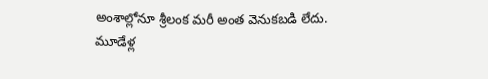అంశాల్లోనూ శ్రీలంక మరీ అంత వెనుకబడి లేదు.
మూడేళ్ల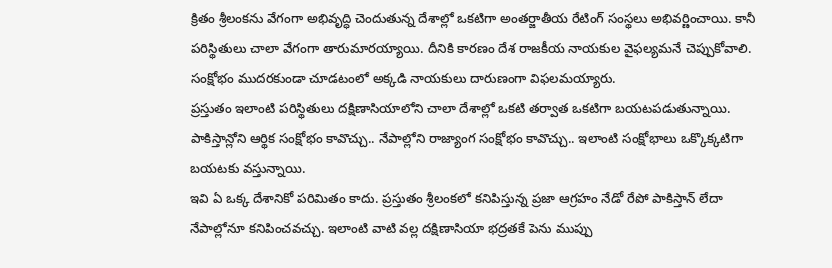క్రితం శ్రీలంకను వేగంగా అభివృద్ధి చెందుతున్న దేశాల్లో ఒకటిగా అంతర్జాతీయ రేటింగ్ సంస్థలు అభివర్ణించాయి. కానీ పరిస్థితులు చాలా వేగంగా తారుమారయ్యాయి. దీనికి కారణం దేశ రాజకీయ నాయకుల వైఫల్యమనే చెప్పుకోవాలి. సంక్షోభం ముదరకుండా చూడటంలో అక్కడి నాయకులు దారుణంగా విఫలమయ్యారు.
ప్రస్తుతం ఇలాంటి పరిస్థితులు దక్షిణాసియాలోని చాలా దేశాల్లో ఒకటి తర్వాత ఒకటిగా బయటపడుతున్నాయి. పాకిస్తాన్లోని ఆర్థిక సంక్షోభం కావొచ్చు.. నేపాల్లోని రాజ్యాంగ సంక్షోభం కావొచ్చు.. ఇలాంటి సంక్షోభాలు ఒక్కొక్కటిగా బయటకు వస్తున్నాయి.
ఇవి ఏ ఒక్క దేశానికో పరిమితం కాదు. ప్రస్తుతం శ్రీలంకలో కనిపిస్తున్న ప్రజా ఆగ్రహం నేడో రేపో పాకిస్తాన్ లేదా నేపాల్లోనూ కనిపించవచ్చు. ఇలాంటి వాటి వల్ల దక్షిణాసియా భద్రతకే పెను ముప్పు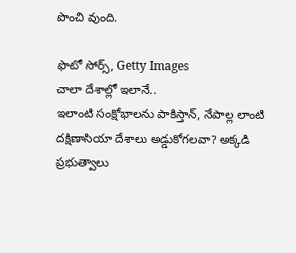పొంచి వుంది.

ఫొటో సోర్స్, Getty Images
చాలా దేశాల్లో ఇలానే..
ఇలాంటి సంక్షోభాలను పాకిస్తాన్, నేపాల్ల లాంటి దక్షిణాసియా దేశాలు అడ్డుకోగలవా? అక్కడి ప్రభుత్వాలు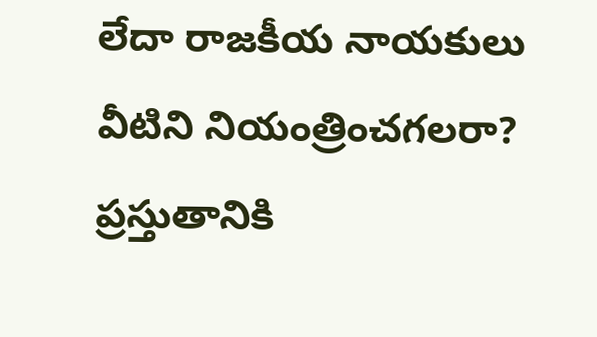లేదా రాజకీయ నాయకులు వీటిని నియంత్రించగలరా?
ప్రస్తుతానికి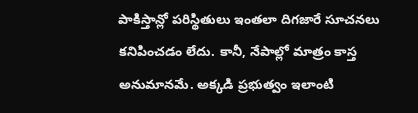పాకిస్తాన్లో పరిస్థితులు ఇంతలా దిగజారే సూచనలు కనిపించడం లేదు. కానీ, నేపాల్లో మాత్రం కాస్త అనుమానమే. అక్కడి ప్రభుత్వం ఇలాంటి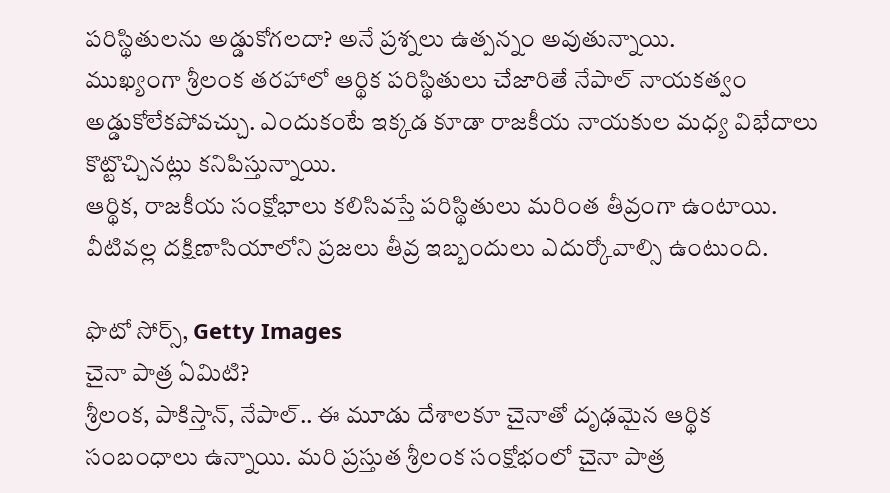పరిస్థితులను అడ్డుకోగలదా? అనే ప్రశ్నలు ఉత్పన్నం అవుతున్నాయి.
ముఖ్యంగా శ్రీలంక తరహాలో ఆర్థిక పరిస్థితులు చేజారితే నేపాల్ నాయకత్వం అడ్డుకోలేకపోవచ్చు. ఎందుకంటే ఇక్కడ కూడా రాజకీయ నాయకుల మధ్య విభేదాలు కొట్టొచ్చినట్లు కనిపిస్తున్నాయి.
ఆర్థిక, రాజకీయ సంక్షోభాలు కలిసివస్తే పరిస్థితులు మరింత తీవ్రంగా ఉంటాయి. వీటివల్ల దక్షిణాసియాలోని ప్రజలు తీవ్ర ఇబ్బందులు ఎదుర్కోవాల్సి ఉంటుంది.

ఫొటో సోర్స్, Getty Images
చైనా పాత్ర ఏమిటి?
శ్రీలంక, పాకిస్తాన్, నేపాల్.. ఈ మూడు దేశాలకూ చైనాతో దృఢమైన ఆర్థిక సంబంధాలు ఉన్నాయి. మరి ప్రస్తుత శ్రీలంక సంక్షోభంలో చైనా పాత్ర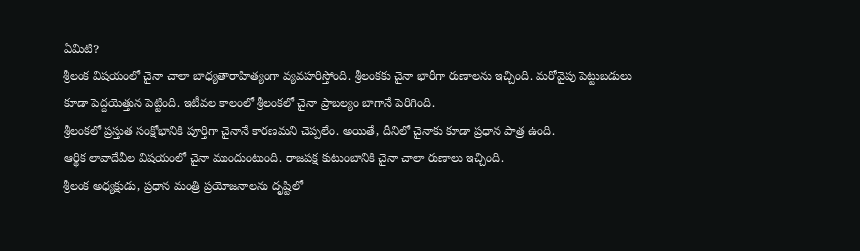ఏమిటి?
శ్రీలంక విషయంలో చైనా చాలా బాధ్యతారాహిత్యంగా వ్యవహరిస్తోంది. శ్రీలంకకు చైనా భారీగా రుణాలను ఇచ్చింది. మరోవైపు పెట్టుబడులు కూడా పెద్దయెత్తున పెట్టింది. ఇటీవల కాలంలో శ్రీలంకలో చైనా ప్రాబల్యం బాగానే పెరిగింది.
శ్రీలంకలో ప్రస్తుత సంక్షోభానికి పూర్తిగా చైనానే కారణమని చెప్పలేం. అయితే, దీనిలో చైనాకు కూడా ప్రధాన పాత్ర ఉంది.
ఆర్థిక లావాదేవీల విషయంలో చైనా ముందుంటుంది. రాజపక్ష కుటుంబానికి చైనా చాలా రుణాలు ఇచ్చింది.
శ్రీలంక అధ్యక్షుడు, ప్రధాన మంత్రి ప్రయోజనాలను దృష్టిలో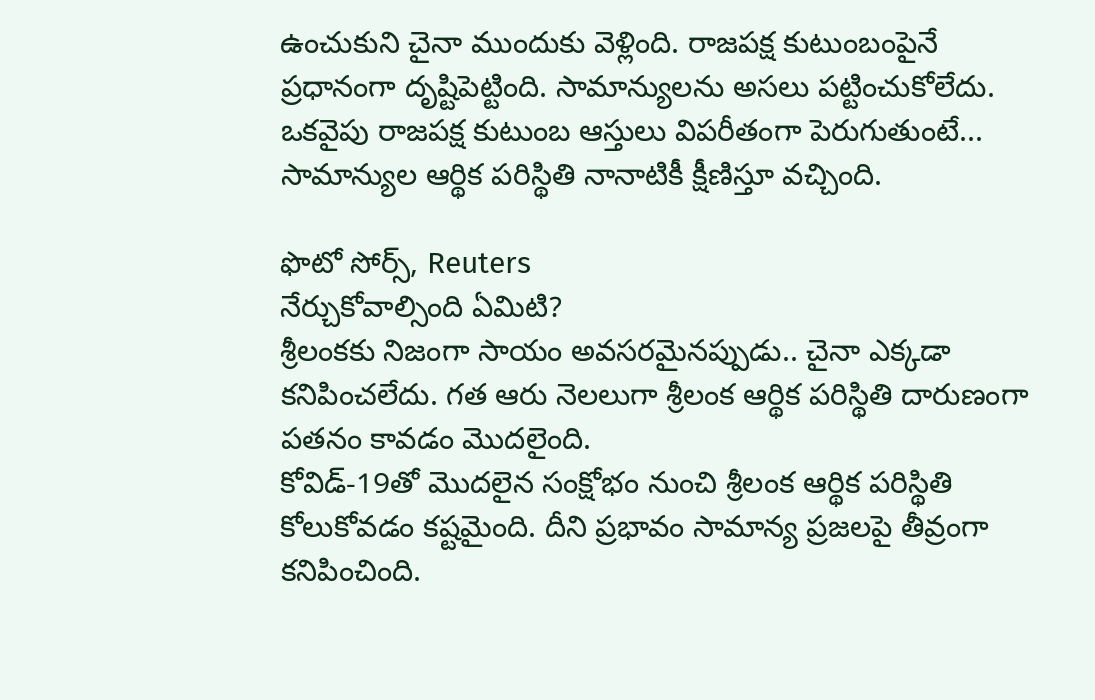ఉంచుకుని చైనా ముందుకు వెళ్లింది. రాజపక్ష కుటుంబంపైనే ప్రధానంగా దృష్టిపెట్టింది. సామాన్యులను అసలు పట్టించుకోలేదు.
ఒకవైపు రాజపక్ష కుటుంబ ఆస్తులు విపరీతంగా పెరుగుతుంటే... సామాన్యుల ఆర్థిక పరిస్థితి నానాటికీ క్షీణిస్తూ వచ్చింది.

ఫొటో సోర్స్, Reuters
నేర్చుకోవాల్సింది ఏమిటి?
శ్రీలంకకు నిజంగా సాయం అవసరమైనప్పుడు.. చైనా ఎక్కడా కనిపించలేదు. గత ఆరు నెలలుగా శ్రీలంక ఆర్థిక పరిస్థితి దారుణంగా పతనం కావడం మొదలైంది.
కోవిడ్-19తో మొదలైన సంక్షోభం నుంచి శ్రీలంక ఆర్థిక పరిస్థితి కోలుకోవడం కష్టమైంది. దీని ప్రభావం సామాన్య ప్రజలపై తీవ్రంగా కనిపించింది.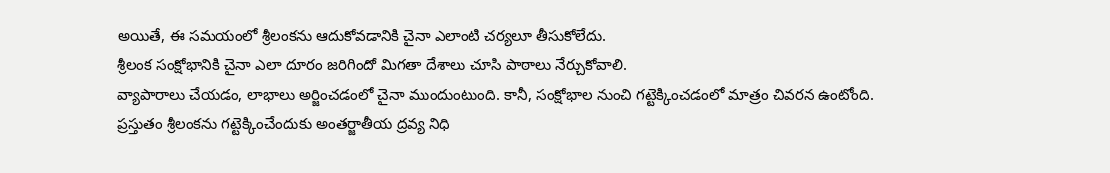అయితే, ఈ సమయంలో శ్రీలంకను ఆదుకోవడానికి చైనా ఎలాంటి చర్యలూ తీసుకోలేదు.
శ్రీలంక సంక్షోభానికి చైనా ఎలా దూరం జరిగిందో మిగతా దేశాలు చూసి పాఠాలు నేర్చుకోవాలి.
వ్యాపారాలు చేయడం, లాభాలు అర్జించడంలో చైనా ముందుంటుంది. కానీ, సంక్షోభాల నుంచి గట్టెక్కించడంలో మాత్రం చివరన ఉంటోంది.
ప్రస్తుతం శ్రీలంకను గట్టెక్కించేందుకు అంతర్జాతీయ ద్రవ్య నిధి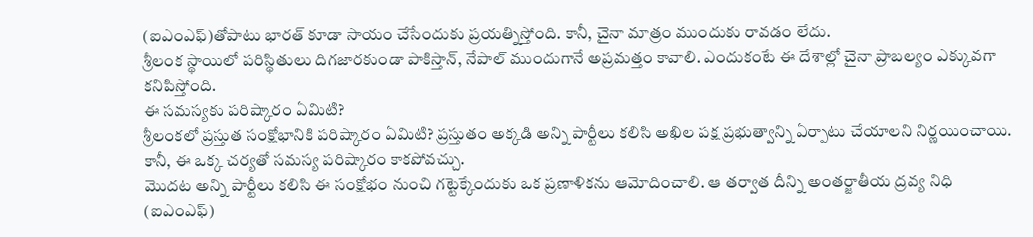(ఐఎంఎఫ్)తోపాటు భారత్ కూడా సాయం చేసేందుకు ప్రయత్నిస్తోంది. కానీ, చైనా మాత్రం ముందుకు రావడం లేదు.
శ్రీలంక స్థాయిలో పరిస్థితులు దిగజారకుండా పాకిస్తాన్, నేపాల్ ముందుగానే అప్రమత్తం కావాలి. ఎందుకంటే ఈ దేశాల్లో చైనా ప్రాబల్యం ఎక్కువగా కనిపిస్తోంది.
ఈ సమస్యకు పరిష్కారం ఏమిటి?
శ్రీలంకలో ప్రస్తుత సంక్షోభానికి పరిష్కారం ఏమిటి? ప్రస్తుతం అక్కడి అన్ని పార్టీలు కలిసి అఖిల పక్ష ప్రభుత్వాన్ని ఏర్పాటు చేయాలని నిర్ణయించాయి. కానీ, ఈ ఒక్క చర్యతో సమస్య పరిష్కారం కాకపోవచ్చు.
మొదట అన్ని పార్టీలు కలిసి ఈ సంక్షోభం నుంచి గట్టెక్కేందుకు ఒక ప్రణాళికను ఆమోదించాలి. ఆ తర్వాత దీన్ని అంతర్జాతీయ ద్రవ్య నిధి (ఐఎంఎఫ్)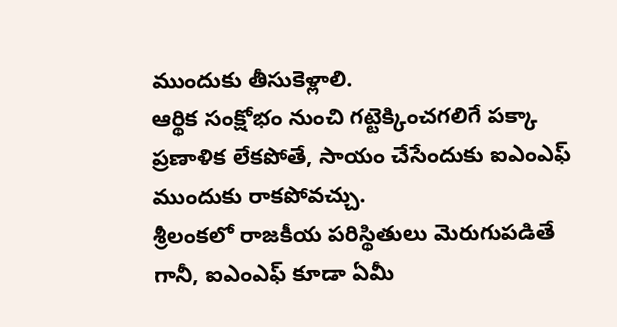ముందుకు తీసుకెళ్లాలి.
ఆర్థిక సంక్షోభం నుంచి గట్టెక్కించగలిగే పక్కా ప్రణాళిక లేకపోతే, సాయం చేసేందుకు ఐఎంఎఫ్ ముందుకు రాకపోవచ్చు.
శ్రీలంకలో రాజకీయ పరిస్థితులు మెరుగుపడితే గానీ, ఐఎంఎఫ్ కూడా ఏమీ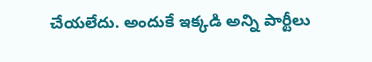చేయలేదు. అందుకే ఇక్కడి అన్ని పార్టీలు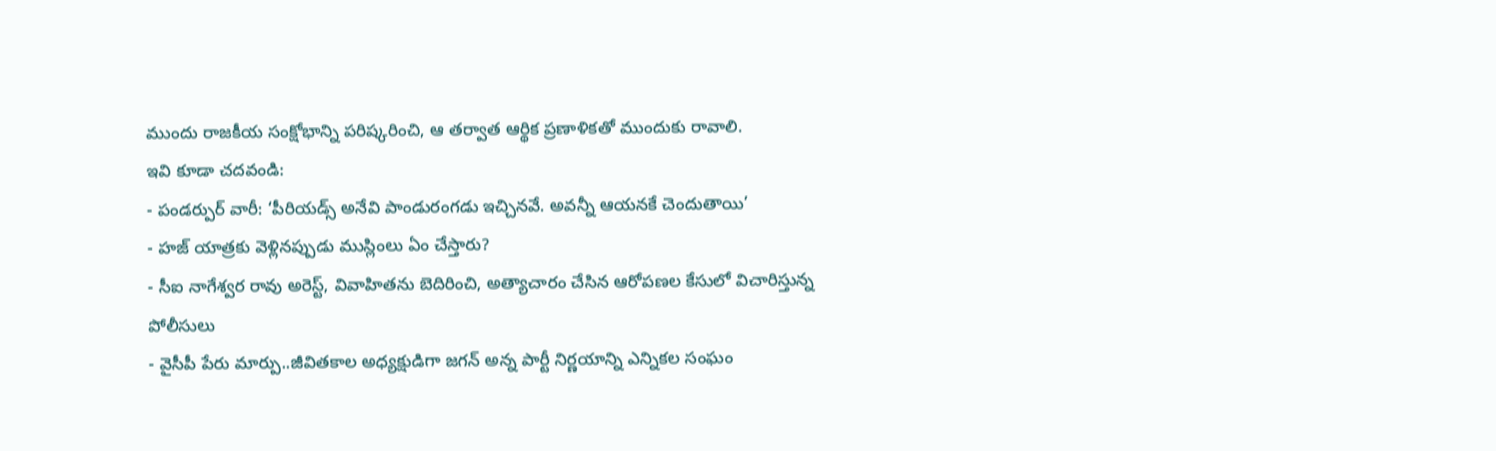ముందు రాజకీయ సంక్షోభాన్ని పరిష్కరించి, ఆ తర్వాత ఆర్థిక ప్రణాళికతో ముందుకు రావాలి.
ఇవి కూడా చదవండి:
- పండర్పుర్ వారీ: ‘పీరియడ్స్ అనేవి పాండురంగడు ఇచ్చినవే. అవన్నీ ఆయనకే చెందుతాయి’
- హజ్ యాత్రకు వెళ్లినప్పుడు ముస్లింలు ఏం చేస్తారు?
- సీఐ నాగేశ్వర రావు అరెస్ట్, వివాహితను బెదిరించి, అత్యాచారం చేసిన ఆరోపణల కేసులో విచారిస్తున్న పోలీసులు
- వైసీపీ పేరు మార్పు..జీవితకాల అధ్యక్షుడిగా జగన్ అన్న పార్టీ నిర్ణయాన్ని ఎన్నికల సంఘం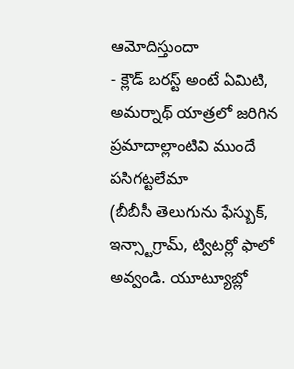ఆమోదిస్తుందా
- క్లౌడ్ బరస్ట్ అంటే ఏమిటి, అమర్నాథ్ యాత్రలో జరిగిన ప్రమాదాల్లాంటివి ముందే పసిగట్టలేమా
(బీబీసీ తెలుగును ఫేస్బుక్, ఇన్స్టాగ్రామ్, ట్విటర్లో ఫాలో అవ్వండి. యూట్యూబ్లో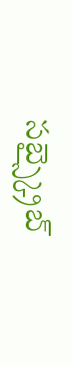సబ్స్క్రైబ్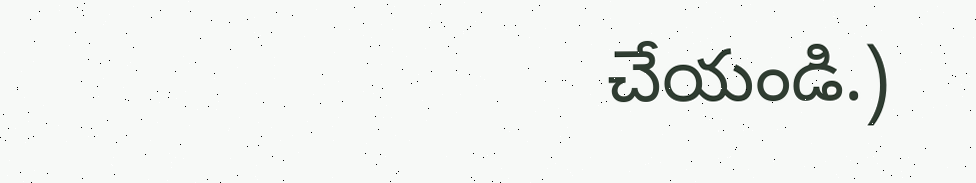చేయండి.)